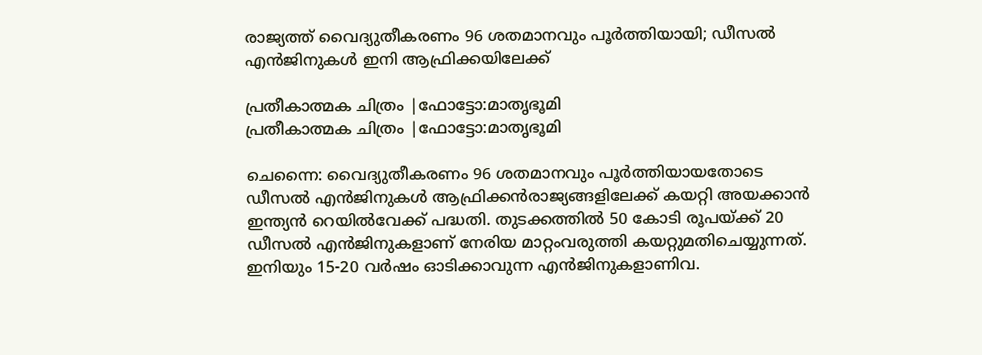രാജ്യത്ത് വൈദ്യുതീകരണം 96 ശതമാനവും പൂര്‍ത്തിയായി; ഡീസല്‍ എന്‍ജിനുകള്‍ ഇനി ആഫ്രിക്കയിലേക്ക്

പ്രതീകാത്മക ചിത്രം |ഫോട്ടോ:മാതൃഭൂമി
പ്രതീകാത്മക ചിത്രം |ഫോട്ടോ:മാതൃഭൂമി

ചെന്നൈ: വൈദ്യുതീകരണം 96 ശതമാനവും പൂർത്തിയായതോടെ ഡീസൽ എൻജിനുകൾ ആഫ്രിക്കൻരാജ്യങ്ങളിലേക്ക് കയറ്റി അയക്കാൻ ഇന്ത്യൻ റെയിൽവേക്ക്‌ പദ്ധതി. തുടക്കത്തിൽ 50 കോടി രൂപയ്ക്ക് 20 ഡീസൽ എൻജിനുകളാണ് നേരിയ മാറ്റംവരുത്തി കയറ്റുമതിചെയ്യുന്നത്. ഇനിയും 15-20 വർഷം ഓടിക്കാവുന്ന എൻജിനുകളാണിവ.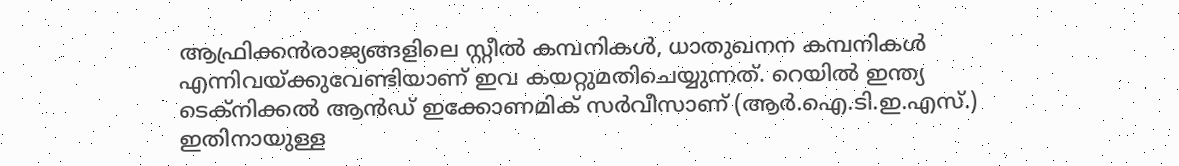ആഫ്രിക്കൻരാജ്യങ്ങളിലെ സ്റ്റീൽ കമ്പനികൾ, ധാതുഖനന കമ്പനികൾ എന്നിവയ്ക്കുവേണ്ടിയാണ് ഇവ കയറ്റുമതിചെയ്യുന്നത്. റെയിൽ ഇന്ത്യ ടെക്‌നിക്കൽ ആൻഡ് ഇക്കോണമിക് സർവീസാണ് (ആർ.ഐ.ടി.ഇ.എസ്.) ഇതിനായുള്ള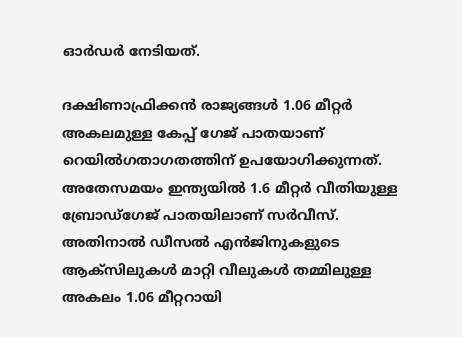ഓര്‍ഡർ നേടിയത്.

ദക്ഷിണാഫ്രിക്കൻ രാജ്യങ്ങൾ 1.06 മീറ്റർ അകലമുള്ള കേപ്പ് ഗേജ് പാതയാണ് റെയിൽഗതാഗതത്തിന് ഉപയോഗിക്കുന്നത്. അതേസമയം ഇന്ത്യയിൽ 1.6 മീറ്റർ വീതിയുള്ള ബ്രോഡ്‌ഗേജ് പാതയിലാണ് സർവീസ്. അതിനാൽ ഡീസൽ എൻജിനുകളുടെ ആക്സിലുകൾ മാറ്റി വീലുകൾ തമ്മിലുള്ള അകലം 1.06 മീറ്ററായി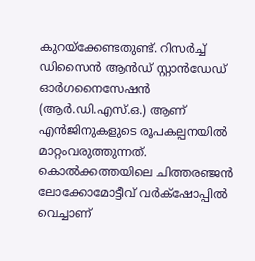കുറയ്ക്കേണ്ടതുണ്ട്. റിസർച്ച് ഡിസൈൻ ആൻഡ് സ്റ്റാൻഡേഡ് ഓർഗനൈസേഷൻ (ആർ.ഡി.എസ്.ഒ.) ആണ് എൻജിനുകളുടെ രൂപകല്പനയിൽ മാറ്റംവരുത്തുന്നത്. കൊൽക്കത്തയിലെ ചിത്തരഞ്ജൻ ലോക്കോമോട്ടീവ് വർക്‌ഷോപ്പിൽ വെച്ചാണ്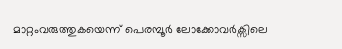മാറ്റംവരുത്തുകയെന്ന് പെരമ്പൂർ ലോക്കോവർക്സിലെ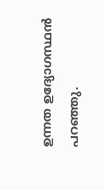ഉന്നത ഉദ്യോഗസ്ഥൻ പറഞ്ഞു.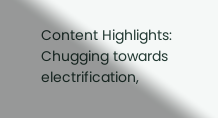Content Highlights: Chugging towards electrification,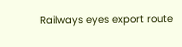Railways eyes export route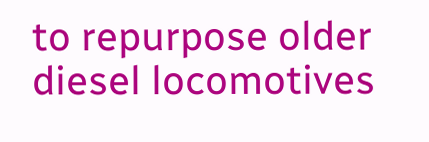to repurpose older diesel locomotives